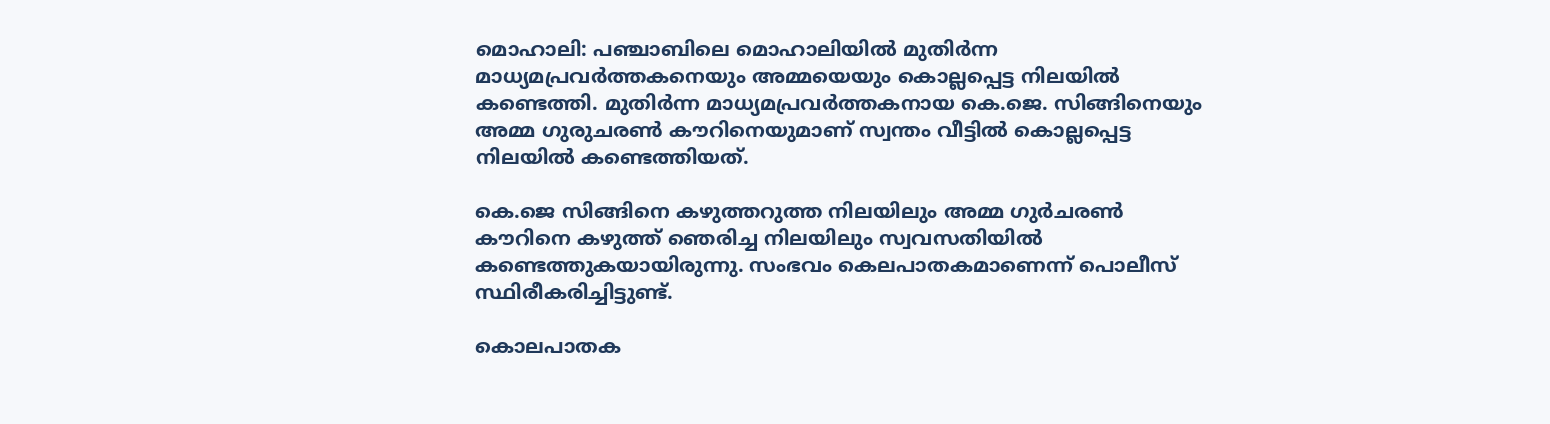മൊഹാലി: പഞ്ചാബിലെ മൊഹാലിയില്‍ മുതിര്‍ന്ന മാധ്യമപ്രവര്‍ത്തകനെയും അമ്മയെയും കൊല്ലപ്പെട്ട നിലയില്‍ കണ്ടെത്തി. മുതിര്‍ന്ന മാധ്യമപ്രവര്‍ത്തകനായ കെ.ജെ. സിങ്ങിനെയും അമ്മ ഗുരുചരണ്‍ കൗറിനെയുമാണ് സ്വന്തം വീട്ടില്‍ കൊല്ലപ്പെട്ട നിലയില്‍ കണ്ടെത്തിയത്.

കെ.ജെ സിങ്ങിനെ കഴുത്തറുത്ത നിലയിലും അമ്മ ഗുര്‍ചരണ്‍ കൗറിനെ കഴുത്ത് ഞെരിച്ച നിലയിലും സ്വവസതിയില്‍ കണ്ടെത്തുകയായിരുന്നു. സംഭവം കെലപാതകമാണെന്ന് പൊലീസ് സ്ഥിരീകരിച്ചിട്ടുണ്ട്.

കൊലപാതക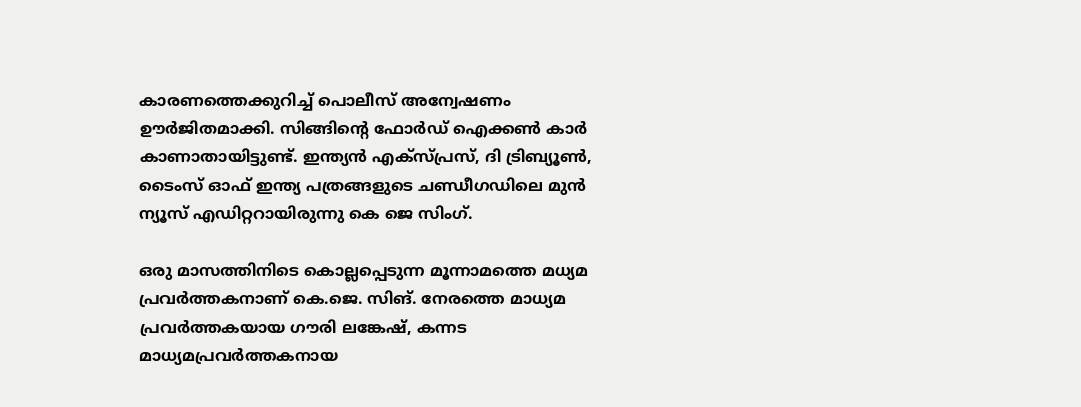കാരണത്തെക്കുറിച്ച് പൊലീസ് അന്വേഷണം ഊര്‍ജിതമാക്കി. സിങ്ങിന്റെ ഫോര്‍ഡ് ഐക്കണ്‍ കാര്‍ കാണാതായിട്ടുണ്ട്. ഇന്ത്യന്‍ എക്‌സ്പ്രസ്, ദി ട്രിബ്യൂണ്‍, ടൈംസ് ഓഫ് ഇന്ത്യ പത്രങ്ങളുടെ ചണ്ഡീഗഡിലെ മുന്‍ ന്യൂസ് എഡിറ്ററായിരുന്നു കെ ജെ സിംഗ്.

ഒരു മാസത്തിനിടെ കൊല്ലപ്പെടുന്ന മൂന്നാമത്തെ മധ്യമ പ്രവര്‍ത്തകനാണ് കെ.ജെ. സിങ്. നേരത്തെ മാധ്യമ പ്രവര്‍ത്തകയായ ഗൗരി ലങ്കേഷ്, കന്നട മാധ്യമപ്രവര്‍ത്തകനായ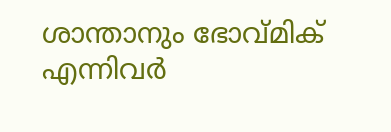ശാന്താനും ഭോവ്മിക് എന്നിവര്‍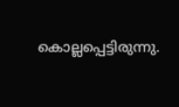കൊല്ലപ്പെട്ടിരുന്നു.